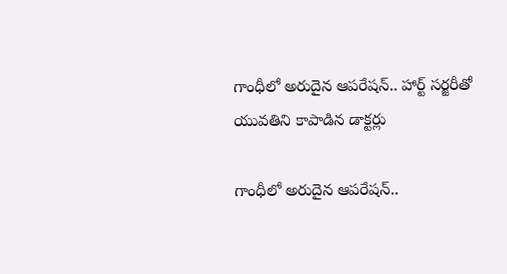గాంధీలో అరుదైన ఆపరేషన్.. హార్ట్ సర్జరీతో యువతిని కాపాడిన డాక్టర్లు

గాంధీలో అరుదైన ఆపరేషన్..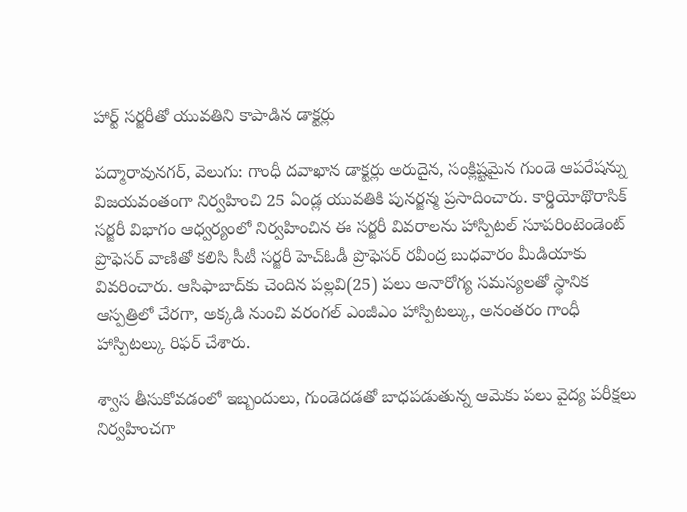హార్ట్ సర్జరీతో యువతిని కాపాడిన డాక్టర్లు

పద్మారావునగర్‌‌, వెలుగు: గాంధీ దవాఖాన డాక్టర్లు అరుదైన, సంక్లిష్టమైన గుండె ఆపరేషన్ను విజయవంతంగా నిర్వహించి 25 ఏండ్ల యువతికి పునర్జన్మ ప్రసాదించారు. కార్డియోథొరాసిక్ సర్జరీ విభాగం ఆధ్వర్యంలో నిర్వహించిన ఈ సర్జరీ వివరాలను హాస్పిటల్ సూపరింటెండెంట్ ప్రొఫెసర్ వాణితో కలిసి సీటీ సర్జరీ హెచ్‌‌ఓడీ ప్రొఫెసర్ రవీంద్ర బుధవారం మీడియాకు వివరించారు. ఆసిఫాబాద్‌‌కు చెందిన పల్లవి(25) పలు అనారోగ్య సమస్యలతో స్థానిక ఆస్పత్రిలో చేరగా, అక్కడి నుంచి వరంగల్ ఎంజీఎం హాస్పిటల్కు, అనంతరం గాంధీ హాస్పిటల్కు రిఫర్‌‌ చేశారు.

శ్వాస తీసుకోవడంలో ఇబ్బందులు, గుండెదడతో బాధపడుతున్న ఆమెకు పలు వైద్య పరీక్షలు నిర్వహించగా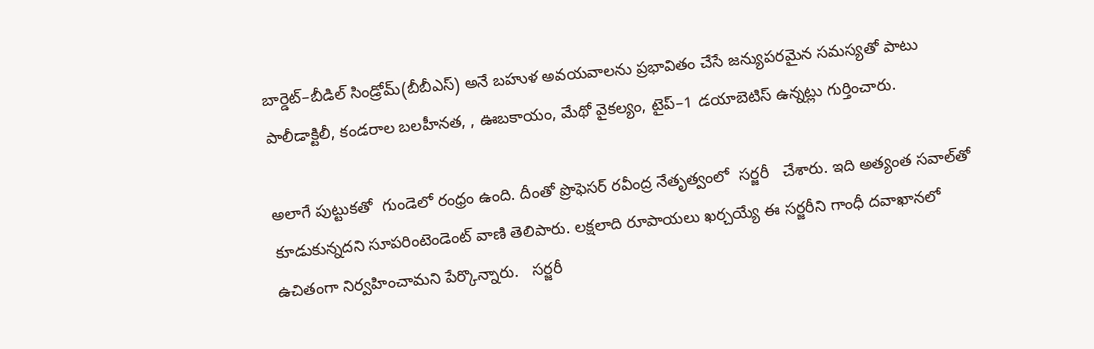బార్డెట్–బీడిల్ సిండ్రోమ్(బీబీఎస్‌‌) అనే బహుళ అవయవాలను ప్రభావితం చేసే జన్యుపరమైన సమస్యతో పాటు పాలీడాక్టిలీ, కండరాల బలహీనత, , ఊబకాయం, మేథో వైకల్యం, టైప్–1 డయాబెటిస్ ఉన్నట్లు గుర్తించారు.

అలాగే పుట్టుకతో  గుండెలో రంధ్రం ఉంది. దీంతో ప్రొఫెసర్ రవీంద్ర నేతృత్వంలో  సర్జరీ   చేశారు. ఇది అత్యంత సవాల్‌‌తో కూడుకున్నదని సూపరింటెండెంట్ వాణి తెలిపారు. లక్షలాది రూపాయలు ఖర్చయ్యే ఈ సర్జరీని గాంధీ దవాఖానలో ఉచితంగా నిర్వహించామని పేర్కొన్నారు.   సర్జరీ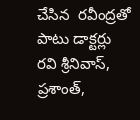చేసిన  రవీంద్రతో పాటు డాక్టర్లు రవి శ్రీనివాస్‌‌, ప్రశాంత్‌‌,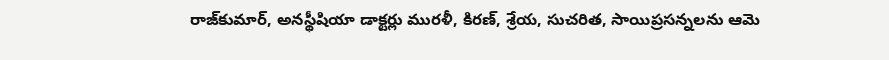రాజ్‌‌కుమార్‌‌, అనస్థీషియా డాక్టర్లు మురళీ, కిరణ్‌‌, శ్రేయ‌‌, సుచరిత‌‌, సాయిప్రసన్నలను ఆమె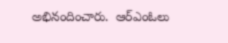అభినందించారు.  ఆర్‌‌ఎంఓలు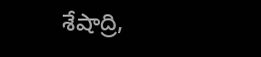శేషాద్రి,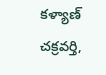కళ్యాణ్‌‌ చక్రవర్తి,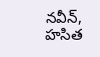నవీన్, హసిత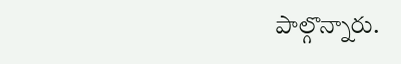పాల్గొన్నారు.